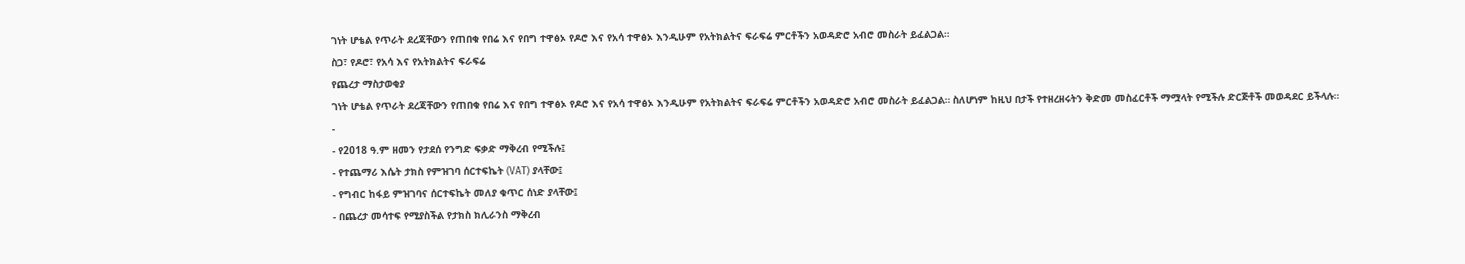ገነት ሆቴል የጥራት ደረጃቸውን የጠበቁ የበሬ እና የበግ ተዋፅኦ የዶሮ እና የአሳ ተዋፅኦ እንዲሁም የአትክልትና ፍራፍሬ ምርቶችን አወዳድሮ አብሮ መስራት ይፈልጋል።
ስጋ፣ የዶሮ፣ የአሳ እና የአትክልትና ፍራፍሬ
የጨረታ ማስታወቂያ
ገነት ሆቴል የጥራት ደረጃቸውን የጠበቁ የበሬ እና የበግ ተዋፅኦ የዶሮ እና የአሳ ተዋፅኦ እንዲሁም የአትክልትና ፍራፍሬ ምርቶችን አወዳድሮ አብሮ መስራት ይፈልጋል። ስለሆነም ከዚህ በታች የተዘረዘሩትን ቅድመ መስፈርቶች ማሟላት የሚችሉ ድርጅቶች መወዳደር ይችላሉ።
-
- የ2018 ዓ.ም ዘመን የታደሰ የንግድ ፍቃድ ማቅረብ የሚችሉ፤
- የተጨማሪ እሴት ታክስ የምዝገባ ሰርተፍኬት (VAT) ያላቸው፤
- የግብር ከፋይ ምዝገባና ሰርተፍኬት መለያ ቁጥር ሰነድ ያላቸው፤
- በጨረታ መሳተፍ የሚያስችል የታክስ ክሊራንስ ማቅረብ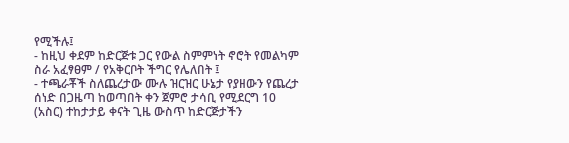የሚችሉ፤
- ከዚህ ቀደም ከድርጅቱ ጋር የውል ስምምነት ኖሮት የመልካም ስራ አፈፃፀም / የአቅርቦት ችግር የሌለበት ፤
- ተጫራቾች ስለጨረታው ሙሉ ዝርዝር ሁኔታ የያዘውን የጨረታ ሰነድ በጋዜጣ ከወጣበት ቀን ጀምሮ ታሳቢ የሚደርግ 10 (አስር) ተከታታይ ቀናት ጊዜ ውስጥ ከድርጅታችን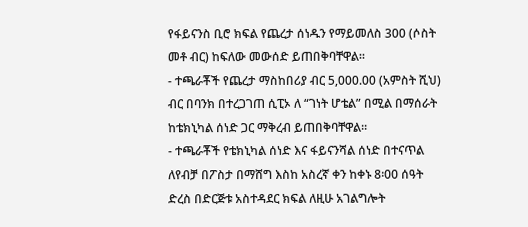የፋይናንስ ቢሮ ክፍል የጨረታ ሰነዱን የማይመለስ 300 (ሶስት መቶ ብር) ከፍለው መውሰድ ይጠበቅባቸዋል።
- ተጫራቾች የጨረታ ማስከበሪያ ብር 5,000.00 (አምስት ሺህ) ብር በባንክ በተረጋገጠ ሲፒኦ ለ “ገነት ሆቴል” በሚል በማሰራት ከቴክኒካል ሰነድ ጋር ማቅረብ ይጠበቅባቸዋል።
- ተጫራቾች የቴክኒካል ሰነድ እና ፋይናንሻል ሰነድ በተናጥል ለየብቻ በፖስታ በማሸግ እስከ አስረኛ ቀን ከቀኑ 8፡00 ሰዓት ድረስ በድርጅቱ አስተዳደር ክፍል ለዚሁ አገልግሎት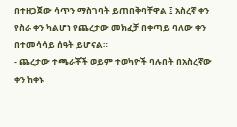በተዘጋጀው ሳጥን ማስገባት ይጠበቅባቸዋል ፤ አስረኛ ቀን የስራ ቀን ካልሆነ የጨረታው መክፈቻ በቀጣይ ባለው ቀን በተመሳሳይ ሰዓት ይሆናል።
- ጨረታው ተጫራቾች ወይም ተወካዮች ባሉበት በአስረኛው ቀን ከቀኑ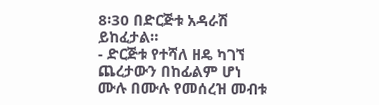8፡30 በድርጅቱ አዳራሽ ይከፈታል።
- ድርጅቱ የተሻለ ዘዴ ካገኘ ጨረታውን በከፊልም ሆነ ሙሉ በሙሉ የመሰረዝ መብቱ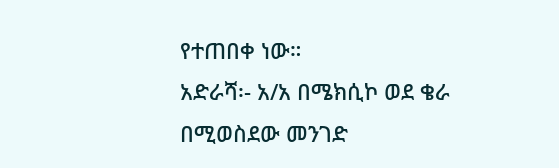የተጠበቀ ነው።
አድራሻ፡- አ/አ በሜክሲኮ ወደ ቄራ በሚወስደው መንገድ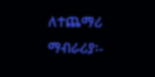ለተጨማሪ ማብራሪያ፡-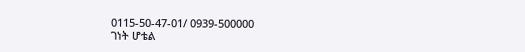0115-50-47-01/ 0939-500000
ገነት ሆቴል